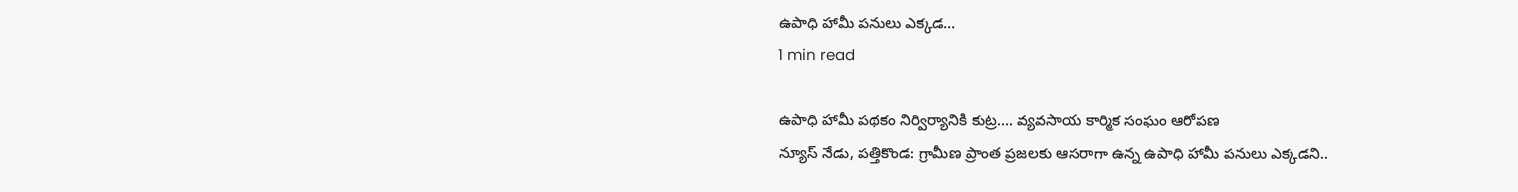ఉపాధి హామీ పనులు ఎక్కడ…
1 min read

ఉపాధి హామీ పథకం నిర్విర్యానికి కుట్ర…. వ్యవసాయ కార్మిక సంఘం ఆరోపణ
న్యూస్ నేడు, పత్తికొండ: గ్రామీణ ప్రాంత ప్రజలకు ఆసరాగా ఉన్న ఉపాధి హామీ పనులు ఎక్కడని..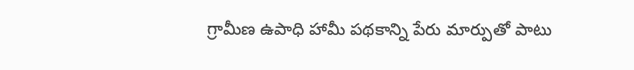గ్రామీణ ఉపాధి హామీ పథకాన్ని పేరు మార్పుతో పాటు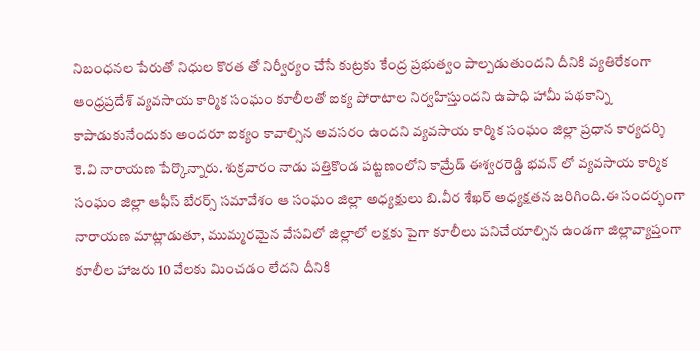నిబంధనల పేరుతో నిధుల కొరత తో నిర్వీర్యం చేసే కుట్రకు కేంద్ర ప్రభుత్వం పాల్పడుతుందని దీనికి వ్యతిరేకంగా ఆంధ్రప్రదేశ్ వ్యవసాయ కార్మిక సంఘం కూలీలతో ఐక్య పోరాటాల నిర్వహిస్తుందని ఉపాధి హామీ పథకాన్ని కాపాడుకునేందుకు అందరూ ఐక్యం కావాల్సిన అవసరం ఉందని వ్యవసాయ కార్మిక సంఘం జిల్లా ప్రధాన కార్యదర్శి కె.వి నారాయణ పేర్కొన్నారు. శుక్రవారం నాడు పత్తికొండ పట్టణంలోని కామ్రేడ్ ఈశ్వరరెడ్డి భవన్ లో వ్యవసాయ కార్మిక సంఘం జిల్లా ఆఫీస్ బేరర్స్ సమావేశం ఆ సంఘం జిల్లా అధ్యక్షులు బి.వీర శేఖర్ అధ్యక్షతన జరిగింది.ఈ సందర్భంగా నారాయణ మాట్లాడుతూ, ముమ్మరమైన వేసవిలో జిల్లాలో లక్షకు పైగా కూలీలు పనిచేయాల్సిన ఉండగా జిల్లావ్యాప్తంగా కూలీల హాజరు 10 వేలకు మించడం లేదని దీనికి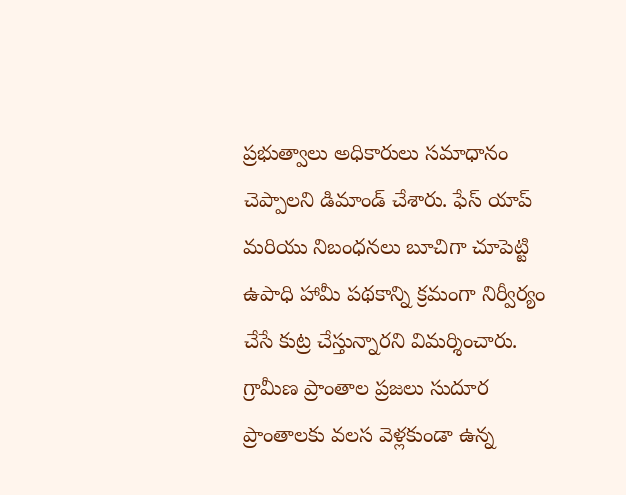ప్రభుత్వాలు అధికారులు సమాధానం చెప్పాలని డిమాండ్ చేశారు. ఫేస్ యాప్ మరియు నిబంధనలు బూచిగా చూపెట్టి ఉపాధి హామీ పథకాన్ని క్రమంగా నిర్వీర్యం చేసే కుట్ర చేస్తున్నారని విమర్శించారు. గ్రామీణ ప్రాంతాల ప్రజలు సుదూర ప్రాంతాలకు వలస వెళ్లకుండా ఉన్న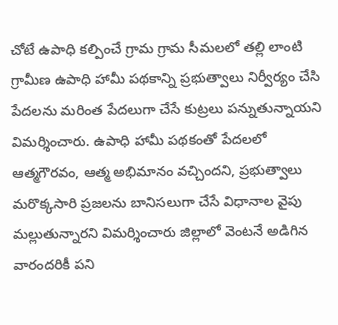చోటే ఉపాధి కల్పించే గ్రామ గ్రామ సీమలలో తల్లి లాంటి గ్రామీణ ఉపాధి హామీ పథకాన్ని ప్రభుత్వాలు నిర్వీర్యం చేసి పేదలను మరింత పేదలుగా చేసే కుట్రలు పన్నుతున్నాయని విమర్శించారు. ఉపాధి హామీ పథకంతో పేదలలో ఆత్మగౌరవం, ఆత్మ అభిమానం వచ్చిందని, ప్రభుత్వాలు మరొక్కసారి ప్రజలను బానిసలుగా చేసే విధానాల వైపు మల్లుతున్నారని విమర్శించారు జిల్లాలో వెంటనే అడిగిన వారందరికీ పని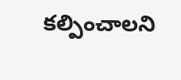కల్పించాలని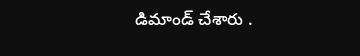డిమాండ్ చేశారు .